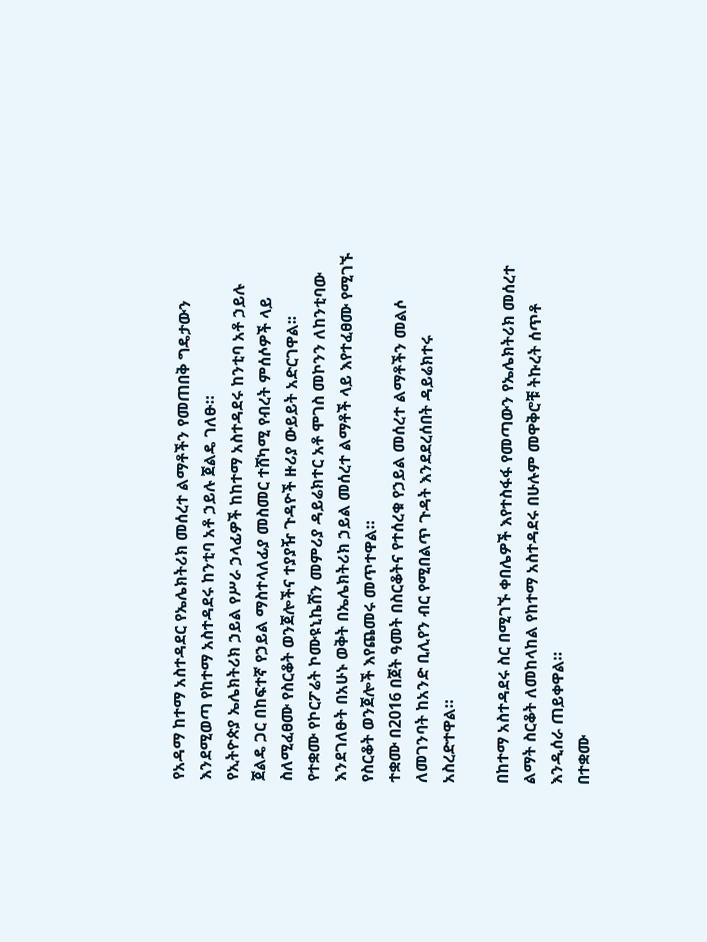የአዳማ ከተማ አስተዳደር የኤሌክትሪክ መሰረተ ልማቶችን የመጠበቅ ግዴታውን እንደሚወጣ የከተማ አስተዳደሩ ከንቲባ አቶ ኃይሉ ጀልዴ ገለፁ።
የኢትዮጵያ ኤሌክትሪክ ኃይል የሥራ ኃላፊዎች ከከተማ አስተዳደሩ ከንቲባ አቶ ኃይሉ ጀልዴ ጋር በከፍተኛ የኃይል ማስተላለፊያ መስመር ተሸካሚ የብረት ምሰሶዎች ላይ ስለሚፈፀሙ የስርቆት ወንጀሎችና ተያያዥ ጉዳዮች ዙሪያ ውይይት አድርገዋል፡፡
የተቋሙ የኮርፖሬት ኮሙዩኒኬሸን መምሪያ ዳይሬክተር አቶ ሞገስ መኮንን ለከንቲባው እንደገለፁት በአሁኑ ወቅት በኤሌክትሪክ ኃይል መሰረተ ልማቶች ላይ እየተፈፀሙ የሚገኙ የስርቆት ወንጀሎች እየጨመሩ መጥተዋል።
ተቋሙ በ2016 በጀት ዓመት በስርቆትና የተሰረቁ የኃይል መሰረተ ልማቶችን መልሶ ለመገንባት ከአንድ ቢሊየን ብር የሚበልጥ ጉዳት እንደደረሰበት ዳይሬክተሩ አስረድተዋል።

በከተማ አስተዳደሩ ስር በሚገኙ ቀበሌዎች እየተስፋፋ የመጣውን የኤሌክትሪክ መሰረተ ልማት ስርቆት ለመከላከል የከተማ አስተዳደሩ በሁሉም መዋቅሮቹ ትኩረት ሰጥቶ እንዲሰራ ጠይቀዋል።
በተቋሙ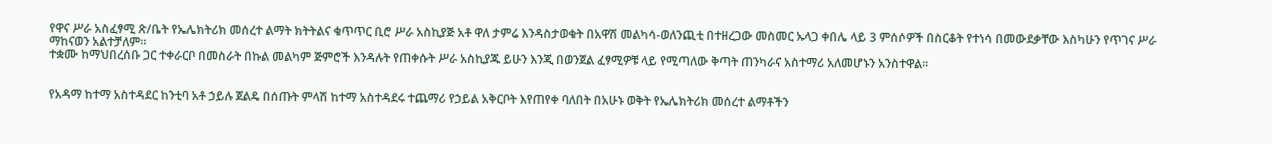የዋና ሥራ አስፈፃሚ ጽ/ቤት የኤሌክትሪክ መሰረተ ልማት ክትትልና ቁጥጥር ቢሮ ሥራ አስኪያጅ አቶ ዋለ ታምሬ እንዳስታወቁት በአዋሽ መልካሳ-ወለንጪቲ በተዘረጋው መስመር ኡላጋ ቀበሌ ላይ 3 ምሰሶዎች በስርቆት የተነሳ በመውደቃቸው እስካሁን የጥገና ሥራ ማከናወን አልተቻለም።
ተቋሙ ከማህበረሰቡ ጋር ተቀራርቦ በመስራት በኩል መልካም ጅምሮች እንዳሉት የጠቀሱት ሥራ አስኪያጁ ይሁን እንጂ በወንጀል ፈፃሚዎቹ ላይ የሚጣለው ቅጣት ጠንካራና አስተማሪ አለመሆኑን አንስተዋል።


የአዳማ ከተማ አስተዳደር ከንቲባ አቶ ኃይሉ ጀልዴ በሰጡት ምላሽ ከተማ አስተዳደሩ ተጨማሪ የኃይል አቅርቦት እየጠየቀ ባለበት በአሁኑ ወቅት የኤሌክትሪክ መሰረተ ልማቶችን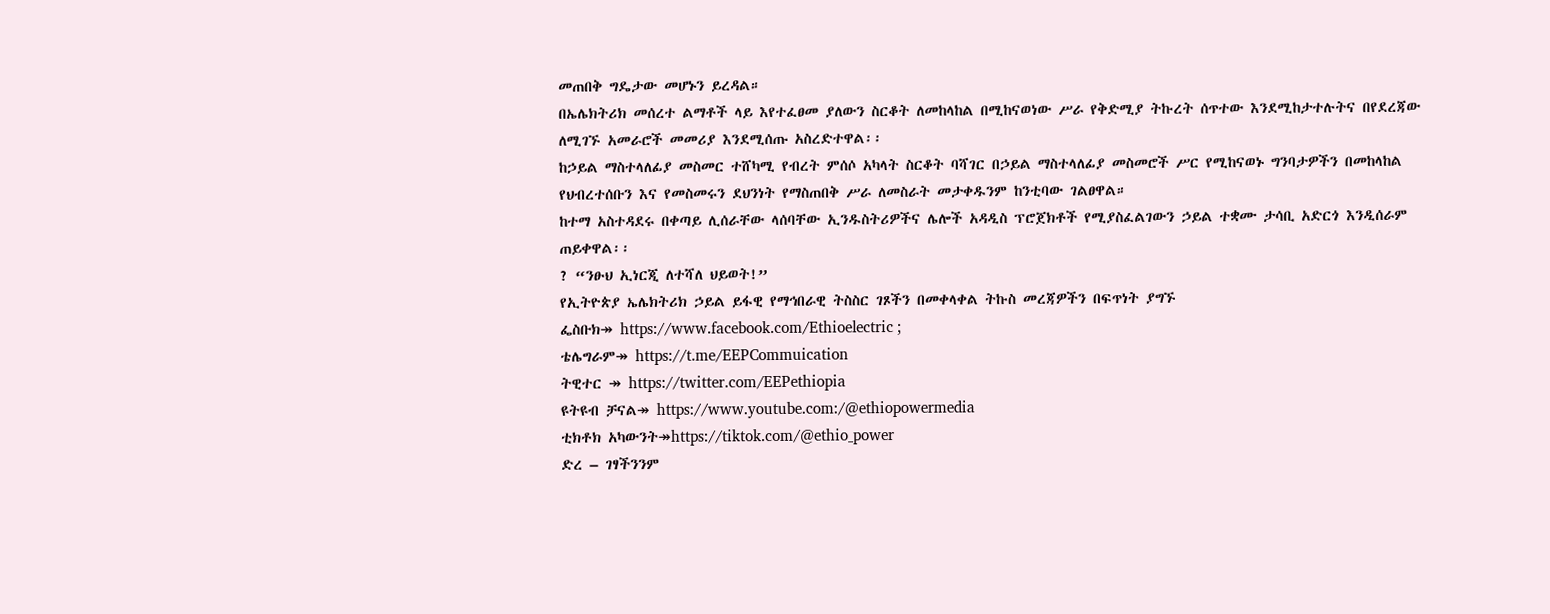መጠበቅ ግዴታው መሆኑን ይረዳል።
በኤሌክትሪክ መሰረተ ልማቶች ላይ እየተፈፀመ ያለውን ስርቆት ለመከላከል በሚከናወነው ሥራ የቅድሚያ ትኩረት ሰጥተው እንደሚከታተሉትና በየደረጃው ለሚገኙ አመራሮች መመሪያ እንደሚሰጡ አስረድተዋል፡፡
ከኃይል ማስተላለፊያ መስመር ተሸካሚ የብረት ምሰሶ አካላት ስርቆት ባሻገር በኃይል ማስተላለፊያ መስመሮች ሥር የሚከናወኑ ግንባታዎችን በመከላከል የህብረተሰቡን እና የመስመሩን ደህንነት የማስጠበቅ ሥራ ለመስራት መታቀዱንም ከንቲባው ገልፀዋል።
ከተማ አስተዳደሩ በቀጣይ ሊሰራቸው ላሰባቸው ኢንዱስትሪዎችና ሌሎች አዳዲስ ፕሮጀክቶች የሚያስፈልገውን ኃይል ተቋሙ ታሳቢ አድርጎ እንዲሰራም ጠይቀዋል፡፡
? “ንፁህ ኢነርጂ ለተሻለ ህይወት!”
የኢትዮጵያ ኤሌክትሪክ ኃይል ይፋዊ የማኅበራዊ ትስስር ገጾችን በመቀላቀል ትኩስ መረጃዎችን በፍጥነት ያግኙ
ፌስቡክ↠ https://www.facebook.com/Ethioelectric ;
ቴሌግራም↠ https://t.me/EEPCommuication
ትዊተር ↠ https://twitter.com/EEPethiopia
ዩትዩብ ቻናል↠ https://www.youtube.com:/@ethiopowermedia
ቲክቶክ አካውንት↠https://tiktok.com/@ethio_power
ድረ – ገፃችንንም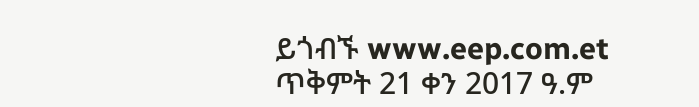ይጎብኙ www.eep.com.et
ጥቅምት 21 ቀን 2017 ዓ.ም